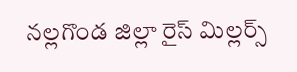నల్లగొండ జిల్లా రైస్ మిల్లర్స్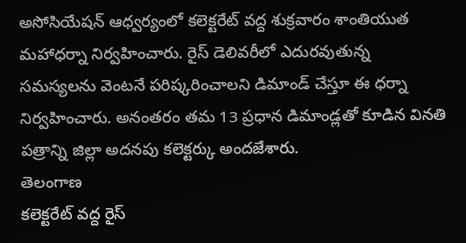అసోసియేషన్ ఆధ్వర్యంలో కలెక్టరేట్ వద్ద శుక్రవారం శాంతియుత మహాధర్నా నిర్వహించారు. రైస్ డెలివరీలో ఎదురవుతున్న సమస్యలను వెంటనే పరిష్కరించాలని డిమాండ్ చేస్తూ ఈ ధర్నా నిర్వహించారు. అనంతరం తమ 13 ప్రధాన డిమాండ్లతో కూడిన వినతి పత్రాన్ని జిల్లా అదనపు కలెక్టర్కు అందజేశారు.
తెలంగాణ
కలెక్టరేట్ వద్ద రైస్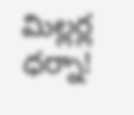మిల్లర్ల ధర్నా!